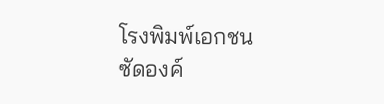โรงพิมพ์เอกชน ซัดองค์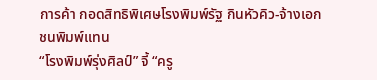การค้า กอดสิทธิพิเศษโรงพิมพ์รัฐ กินหัวคิว-จ้างเอกชนพิมพ์แทน
“โรงพิมพ์รุ่งศิลป์” จี้ “ครู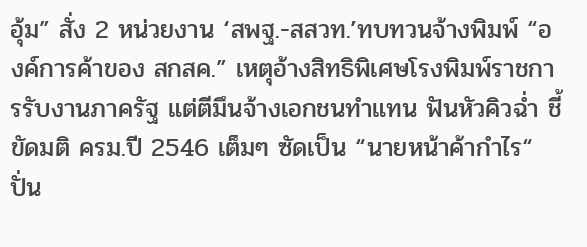อุ้ม” สั่ง 2 หน่วยงาน ‘สพฐ.-สสวท.’ทบทวนจ้างพิมพ์ “องค์การค้าของ สกสค.” เหตุอ้างสิทธิพิเศษโรงพิมพ์ราชการรับงานภาครัฐ แต่ตีมึนจ้างเอกชนทำแทน ฟันหัวคิวฉ่ำ ชี้ขัดมติ ครม.ปี 2546 เต็มๆ ซัดเป็น “นายหน้าค้ากำไร“ ปั่น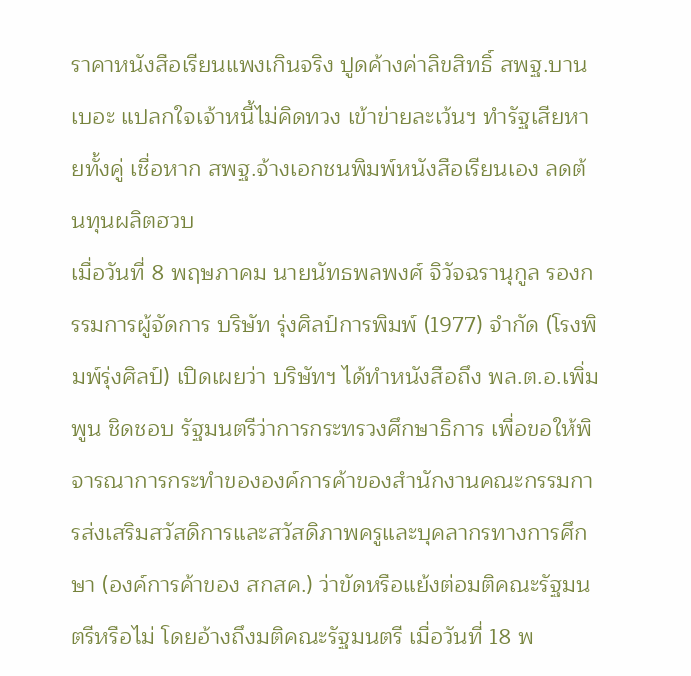ราคาหนังสือเรียนแพงเกินจริง ปูดค้างค่าลิขสิทธิ์ สพฐ.บานเบอะ แปลกใจเจ้าหนี้ไม่คิดทวง เข้าข่ายละเว้นฯ ทำรัฐเสียหายทั้งคู่ เชื่อหาก สพฐ.จ้างเอกชนพิมพ์หนังสือเรียนเอง ลดต้นทุนผลิตฮวบ
เมื่อวันที่ 8 พฤษภาคม นายนัทธพลพงศ์ จิวัจฉรานุกูล รองกรรมการผู้จัดการ บริษัท รุ่งศิลป์การพิมพ์ (1977) จำกัด (โรงพิมพ์รุ่งศิลป์) เปิดเผยว่า บริษัทฯ ได้ทำหนังสือถึง พล.ต.อ.เพิ่มพูน ชิดชอบ รัฐมนตรีว่าการกระทรวงศึกษาธิการ เพื่อขอให้พิจารณาการกระทำขององค์การค้าของสำนักงานคณะกรรมการส่งเสริมสวัสดิการและสวัสดิภาพครูและบุคลากรทางการศึกษา (องค์การค้าของ สกสค.) ว่าขัดหรือแย้งต่อมติคณะรัฐมนตรีหรือไม่ โดยอ้างถึงมติคณะรัฐมนตรี เมื่อวันที่ 18 พ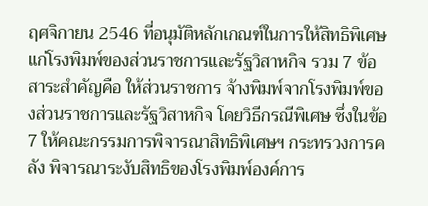ฤศจิกายน 2546 ที่อนุมัติหลักเกณฑ์ในการให้สิทธิพิเศษแก่โรงพิมพ์ของส่วนราชการและรัฐวิสาหกิจ รวม 7 ข้อ สาระสำคัญคือ ให้ส่วนราชการ จ้างพิมพ์จากโรงพิมพ์ของส่วนราชการและรัฐวิสาหกิจ โดยวิธีกรณีพิเศษ ซึ่งในข้อ 7 ให้คณะกรรมการพิจารณาสิทธิพิเศษฯ กระทรวงการคลัง พิจารณาระงับสิทธิของโรงพิมพ์องค์การ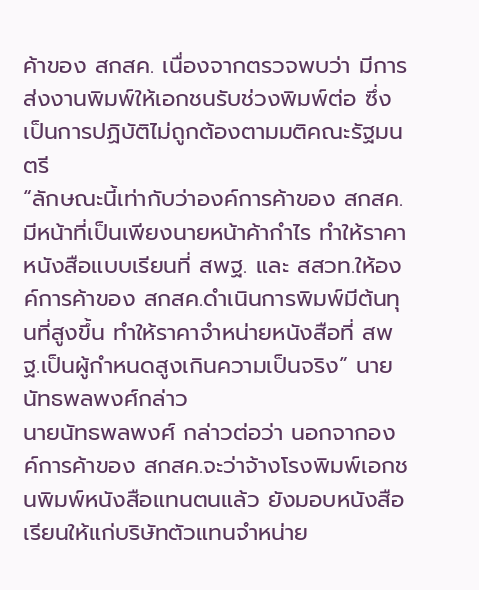ค้าของ สกสค. เนื่องจากตรวจพบว่า มีการส่งงานพิมพ์ให้เอกชนรับช่วงพิมพ์ต่อ ซึ่งเป็นการปฏิบัติไม่ถูกต้องตามมติคณะรัฐมนตรี
“ลักษณะนี้เท่ากับว่าองค์การค้าของ สกสค. มีหน้าที่เป็นเพียงนายหน้าค้ากำไร ทำให้ราคาหนังสือแบบเรียนที่ สพฐ. และ สสวท.ให้องค์การค้าของ สกสค.ดำเนินการพิมพ์มีต้นทุนที่สูงขึ้น ทำให้ราคาจำหน่ายหนังสือที่ สพฐ.เป็นผู้กำหนดสูงเกินความเป็นจริง” นายนัทธพลพงศ์กล่าว
นายนัทธพลพงศ์ กล่าวต่อว่า นอกจากองค์การค้าของ สกสค.จะว่าจ้างโรงพิมพ์เอกชนพิมพ์หนังสือแทนตนแล้ว ยังมอบหนังสือเรียนให้แก่บริษัทตัวแทนจำหน่าย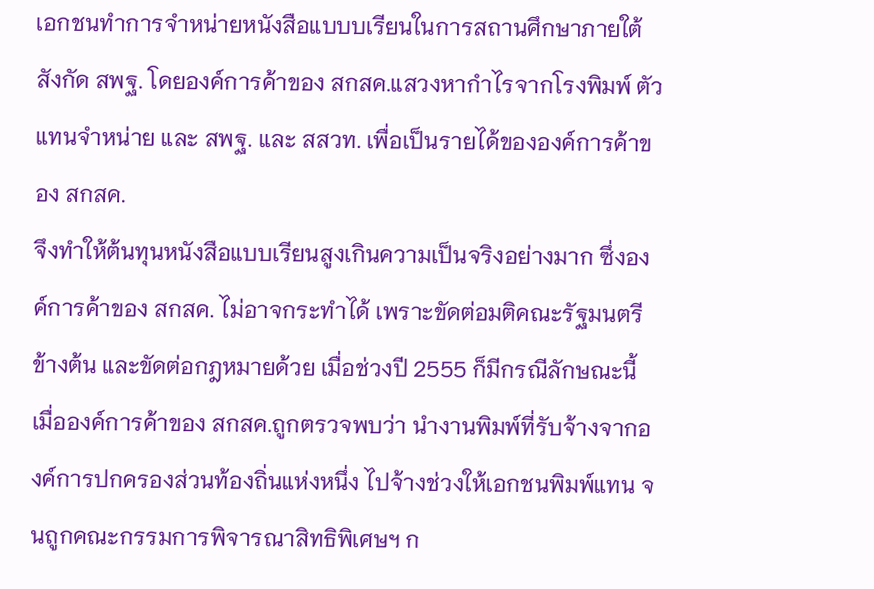เอกชนทำการจำหน่ายหนังสือแบบบเรียนในการสถานศึกษาภายใต้สังกัด สพฐ. โดยองค์การค้าของ สกสค.แสวงหากำไรจากโรงพิมพ์ ตัวแทนจำหน่าย และ สพฐ. และ สสวท. เพื่อเป็นรายได้ขององค์การค้าของ สกสค.
จึงทำให้ต้นทุนหนังสือแบบเรียนสูงเกินความเป็นจริงอย่างมาก ซึ่งองค์การค้าของ สกสค. ไม่อาจกระทำได้ เพราะขัดต่อมติคณะรัฐมนตรีข้างต้น และขัดต่อกฎหมายด้วย เมื่อช่วงปี 2555 ก็มีกรณีลักษณะนี้ เมื่อองค์การค้าของ สกสค.ถูกตรวจพบว่า นำงานพิมพ์ที่รับจ้างจากองค์การปกครองส่วนท้องถิ่นแห่งหนึ่ง ไปจ้างช่วงให้เอกชนพิมพ์แทน จนถูกคณะกรรมการพิจารณาสิทธิพิเศษฯ ก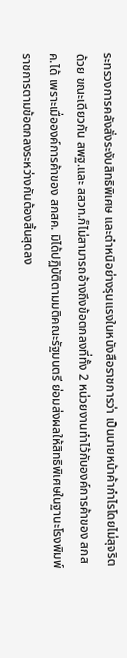ระทรวงการคลังสั่งระงับสิทธิพิเศษ และตำหนิอย่างรุนแรงในหนังสือราชการว่า เป็นนายหน้าค้ากำไรโดยไม่สุจริตด้วย ขณะเดียวกัน สพฐ.และ สสวท.ก็ไม่สามารถอ้างถึงข้อตกลงที่ทั้ง 2 หน่วยงานทำไว้กับองค์การค้าของ สกสค.ได้ เพราะเมื่อองค์การค้าของ สกสค. มิได้ปฏิบัติตามมติคณะรัฐมนตรี ย่อมส่งผลให้สิทธิพิเศษในฐานะโรงพิมพ์ราชการตามข้อตกลงระหว่างกันต้องสิ้นสุดลง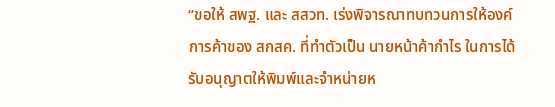“ขอให้ สพฐ. และ สสวท. เร่งพิจารณาทบทวนการให้องค์การค้าของ สกสค. ที่ทำตัวเป็น นายหน้าค้ากำไร ในการได้รับอนุญาตให้พิมพ์และจำหน่ายห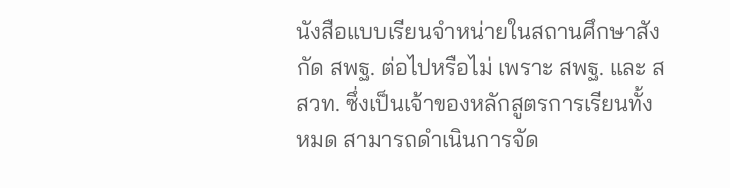นังสือแบบเรียนจำหน่ายในสถานศึกษาสังกัด สพฐ. ต่อไปหรือไม่ เพราะ สพฐ. และ สสวท. ซึ่งเป็นเจ้าของหลักสูตรการเรียนทั้งหมด สามารถดำเนินการจัด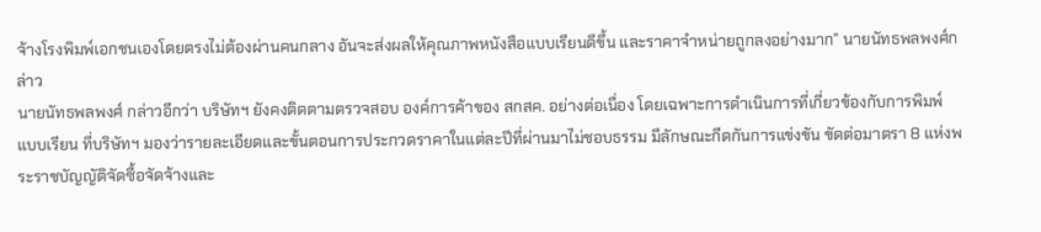จ้างโรงพิมพ์เอกชนเองโดยตรงไม่ต้องผ่านคนกลาง อันจะส่งผลให้คุณภาพหนังสือแบบเรียนดีขึ้น และราคาจำหน่ายถูกลงอย่างมาก” นายนัทธพลพงศ์กล่าว
นายนัทธพลพงศ์ กล่าวอีกว่า บริษัทฯ ยังคงติดตามตรวจสอบ องค์การค้าของ สกสค. อย่างต่อเนื่อง โดยเฉพาะการดำเนินการที่เกี่ยวข้องกับการพิมพ์แบบเรียน ที่บริษัทฯ มองว่ารายละเอียดและขั้นตอนการประกวดราคาในแต่ละปีที่ผ่านมาไม่ชอบธรรม มีลักษณะกีดกันการแข่งขัน ขัดต่อมาตรา 8 แห่งพระราชบัญญัติจัดซื้อจัดจ้างและ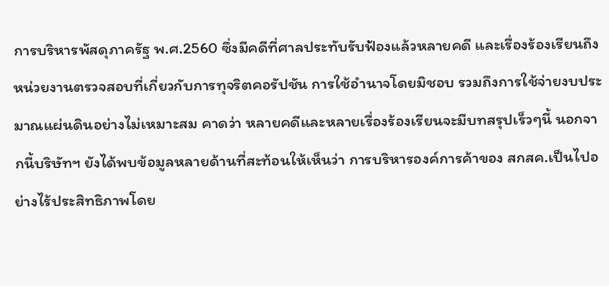การบริหารพัสดุภาครัฐ พ.ศ.2560 ซึ่งมีคดีที่ศาลประทับรับฟ้องแล้วหลายคดี และเรื่องร้องเรียนถึงหน่วยงานตรวจสอบที่เกี่ยวกับการทุจริตคอรัปชัน การใช้อำนาจโดยมิชอบ รวมถึงการใช้จ่ายงบประมาณแผ่นดินอย่างไม่เหมาะสม คาดว่า หลายคดีและหลายเรื่องร้องเรียนจะมีบทสรุปเร็วๆนี้ นอกจากนี้บริษัทฯ ยังได้พบข้อมูลหลายด้านที่สะท้อนให้เห็นว่า การบริหารองค์การค้าของ สกสค.เป็นไปอย่างไร้ประสิทธิภาพโดย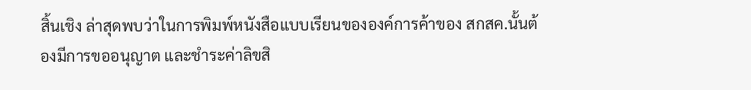สิ้นเชิง ล่าสุดพบว่าในการพิมพ์หนังสือแบบเรียนขององค์การค้าของ สกสค.นั้นต้องมีการขออนุญาต และชำระค่าลิขสิ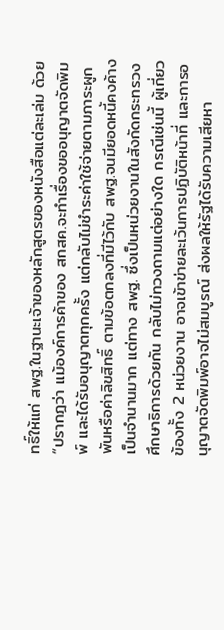ทธิ์ให้แก่ สพฐ.ในฐานะเจ้าของหลักสูตรของหนังสือแต่ละเล่ม ด้วย
“ปรากฎว่า แม้องค์การค้าของ สกสค.จะทำเรื่องขออนุญาตจัดพิมพ์ และได้รับอนุญาตทุกครั้ง แต่กลับไม่ชำระค่าใช้จ่ายตามภาระผูกพันหรือค่าลิขสิทธิ์ ตามข้อตกลงที่มีไว้กับ สพฐ.จนมียอดหนี้คงค้างเป็นจำนานมาก แต่ทาง สพฐ. ซึ่งเป็นหน่วยงานในสังกัดกระทรวงศึกษาธิการด้วยกัน กลับไม่ทวงถามแต่อย่างใด กรณีเช่นนี้ ผู้เกี่ยวข้องทั้ง 2 หน่วยงาน อาจเข้าข่ายละเว้นการปฏิบัติหน้าที่ และการอนุญาตจัดพิมพ์อาจไม่สมบูรณ์ ส่งผลให้รัฐได้รับความเสียหา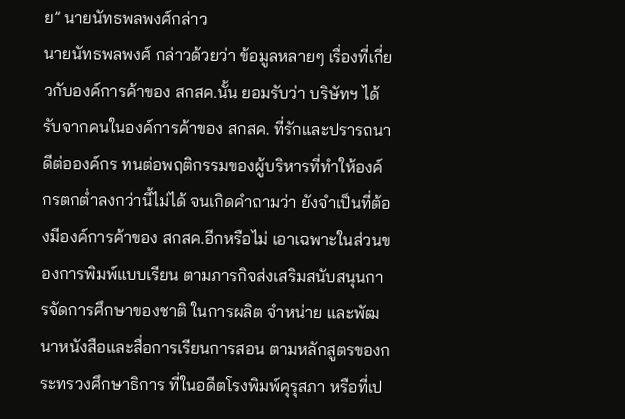ย” นายนัทธพลพงศ์กล่าว
นายนัทธพลพงศ์ กล่าวด้วยว่า ข้อมูลหลายๆ เรื่องที่เกี่ยวกับองค์การค้าของ สกสค.นั้น ยอมรับว่า บริษัทฯ ได้รับจากคนในองค์การค้าของ สกสค. ที่รักและปรารถนาดีต่อองค์กร ทนต่อพฤติกรรมของผู้บริหารที่ทำให้องค์กรตกต่ำลงกว่านี้ไม่ได้ จนเกิดคำถามว่า ยังจำเป็นที่ต้องมีองค์การค้าของ สกสค.อีกหรือไม่ เอาเฉพาะในส่วนของการพิมพ์แบบเรียน ตามภารกิจส่งเสริมสนับสนุนการจัดการศึกษาของชาติ ในการผลิต จำหน่าย และพัฒนาหนังสือและสื่อการเรียนการสอน ตามหลักสูตรของกระทรวงศึกษาธิการ ที่ในอดีตโรงพิมพ์คุรุสภา หรือที่เป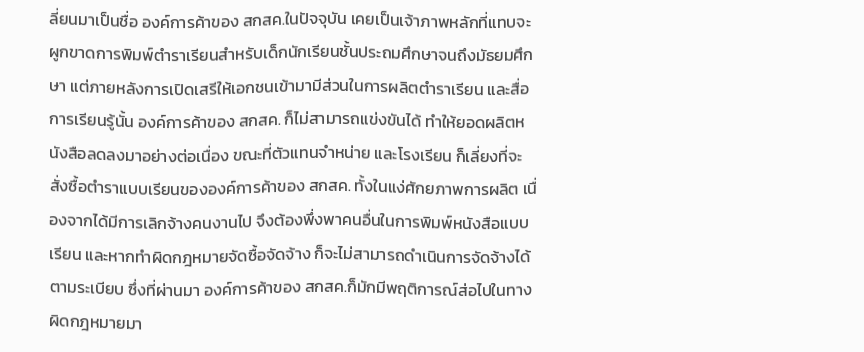ลี่ยนมาเป็นชื่อ องค์การค้าของ สกสค.ในปัจจุบัน เคยเป็นเจ้าภาพหลักที่แทบจะผูกขาดการพิมพ์ตำราเรียนสำหรับเด็กนักเรียนชั้นประถมศึกษาจนถึงมัธยมศึกษา แต่ภายหลังการเปิดเสรีให้เอกชนเข้ามามีส่วนในการผลิตตำราเรียน และสื่อการเรียนรู้นั้น องค์การค้าของ สกสค. ก็ไม่สามารถแข่งขันได้ ทำให้ยอดผลิตหนังสือลดลงมาอย่างต่อเนื่อง ขณะที่ตัวแทนจำหน่าย และโรงเรียน ก็เลี่ยงที่จะสั่งซื้อตำราแบบเรียนขององค์การค้าของ สกสค. ทั้งในแง่ศักยภาพการผลิต เนื่องจากได้มีการเลิกจ้างคนงานไป จึงต้องพึ่งพาคนอื่นในการพิมพ์หนังสือแบบเรียน และหากทำผิดกฎหมายจัดซื้อจัดจ้าง ก็จะไม่สามารถดำเนินการจัดจ้างได้ตามระเบียบ ซึ่งที่ผ่านมา องค์การค้าของ สกสค.ก็มักมีพฤติการณ์ส่อไปในทางผิดกฎหมายมา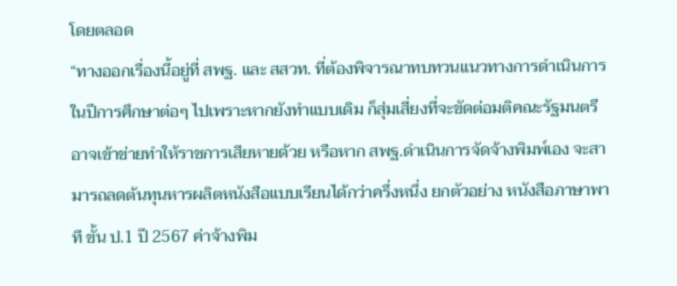โดยตลอด
“ทางออกเรื่องนี้อยู่ที่ สพฐ. และ สสวท. ที่ต้องพิจารณาทบทวนแนวทางการดำเนินการในปีการศึกษาต่อๆ ไปเพราะหากยังทำแบบเดิม ก็สุ่มเสี่ยงที่จะขัดต่อมติคณะรัฐมนตรี อาจเข้าข่ายทำให้ราชการเสียหายด้วย หรือหาก สพฐ.ดำเนินการจัดจ้างพิมพ์เอง จะสามารถลดต้นทุนหารผลิตหนังสือแบบเรียนได้กว่าครึ่งหนึ่ง ยกตัวอย่าง หนังสือภาษาพาที ขั้น ป.1 ปี 2567 ค่าจ้างพิม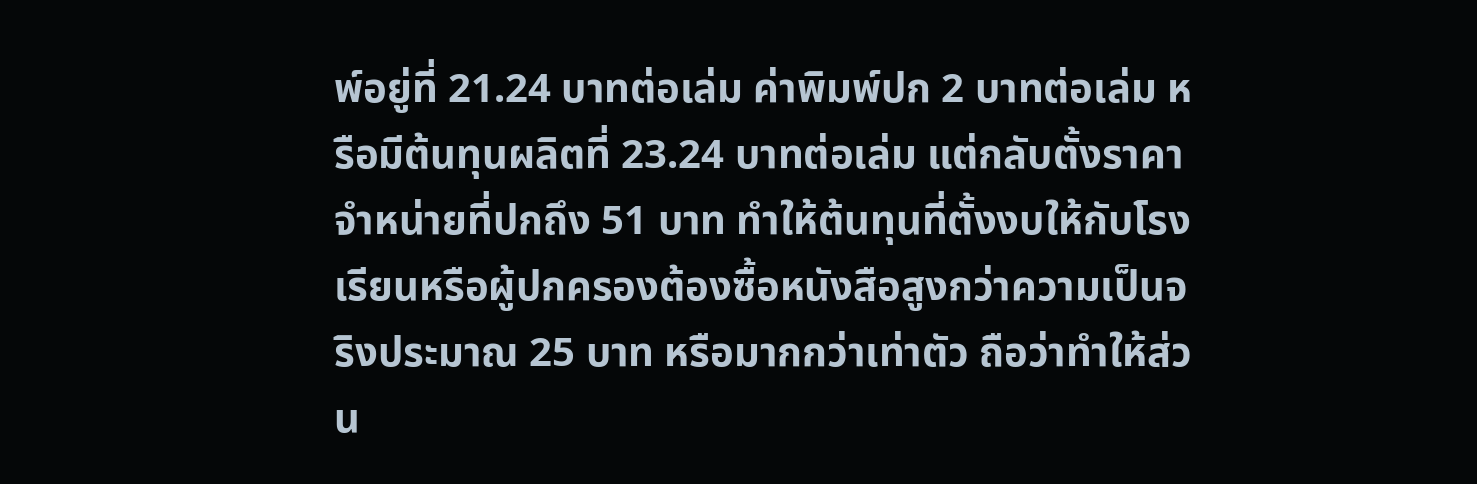พ์อยู่ที่ 21.24 บาทต่อเล่ม ค่าพิมพ์ปก 2 บาทต่อเล่ม หรือมีต้นทุนผลิตที่ 23.24 บาทต่อเล่ม แต่กลับตั้งราคาจำหน่ายที่ปกถึง 51 บาท ทำให้ต้นทุนที่ตั้งงบให้กับโรงเรียนหรือผู้ปกครองต้องซื้อหนังสือสูงกว่าความเป็นจริงประมาณ 25 บาท หรือมากกว่าเท่าตัว ถือว่าทำให้ส่วน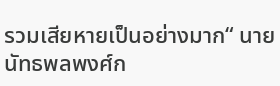รวมเสียหายเป็นอย่างมาก“ นายนัทธพลพงศ์ก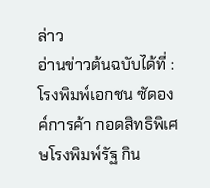ล่าว
อ่านข่าวต้นฉบับได้ที่ : โรงพิมพ์เอกชน ซัดองค์การค้า กอดสิทธิพิเศษโรงพิมพ์รัฐ กิน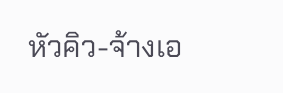หัวคิว-จ้างเอ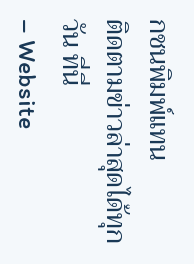กชนพิมพ์แทน
ติดตามข่าวล่าสุดได้ทุกวัน ที่นี่
– Website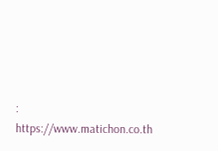: https://www.matichon.co.th